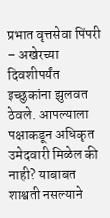प्रभात वृत्तसेवा पिंपरी – अखेरच्या दिवशीपर्यंत इच्छुकांना झुलवत ठेवले. आपल्याला पक्षाकडून अधिकृत उमेदवारी मिळेल की नाही? याबाबत शाश्वती नसल्याने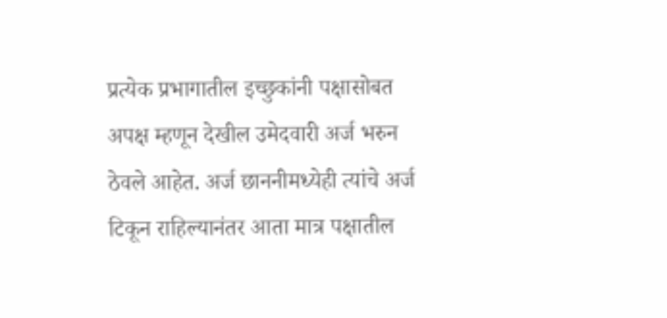प्रत्येक प्रभागातील इच्छुकांनी पक्षासोबत अपक्ष म्हणून देखील उमेदवारी अर्ज भरुन ठेवले आहेत. अर्ज छाननीमध्येही त्यांचे अर्ज टिकून राहिल्यानंतर आता मात्र पक्षातील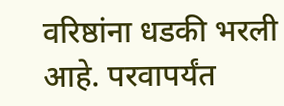वरिष्ठांना धडकी भरली आहे. परवापर्यंत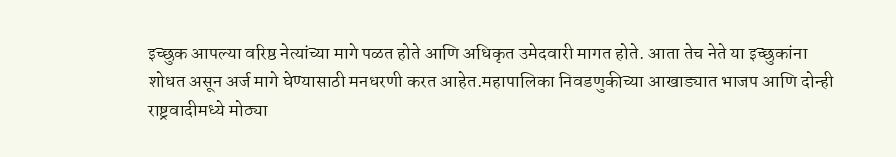इच्छुक आपल्या वरिष्ठ नेत्यांच्या मागे पळत होते आणि अधिकृत उमेदवारी मागत होते. आता तेच नेते या इच्छुकांना शोधत असून अर्ज मागे घेण्यासाठी मनधरणी करत आहेत.महापालिका निवडणुकीच्या आखाड्यात भाजप आणि दोन्ही राष्ट्रवादीमध्ये मोठ्या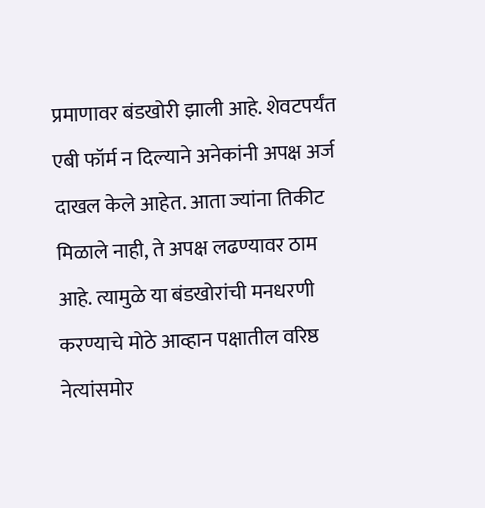प्रमाणावर बंडखोरी झाली आहे. शेवटपर्यंत एबी फॉर्म न दिल्याने अनेकांनी अपक्ष अर्ज दाखल केले आहेत. आता ज्यांना तिकीट मिळाले नाही, ते अपक्ष लढण्यावर ठाम आहे. त्यामुळे या बंडखोरांची मनधरणी करण्याचे मोठे आव्हान पक्षातील वरिष्ठ नेत्यांसमोर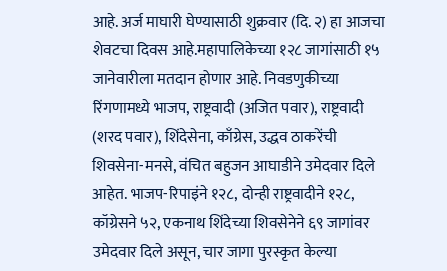आहे. अर्ज माघारी घेण्यासाठी शुक्रवार (दि. २) हा आजचा शेवटचा दिवस आहे.महापालिकेच्या १२८ जागांसाठी १५ जानेवारीला मतदान होणार आहे. निवडणुकीच्या रिंगणामध्ये भाजप, राष्ट्रवादी (अजित पवार), राष्ट्रवादी (शरद पवार), शिंदेसेना, काँग्रेस, उद्धव ठाकरेंची शिवसेना-मनसे, वंचित बहुजन आघाडीने उमेदवार दिले आहेत. भाजप-रिपाइंने १२८, दोन्ही राष्ट्रवादीने १२८, कॉग्रेसने ५२, एकनाथ शिंदेच्या शिवसेनेने ६९ जागांवर उमेदवार दिले असून, चार जागा पुरस्कृत केल्या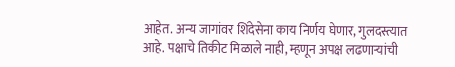आहेत. अन्य जागांवर शिंदेसेना काय निर्णय घेणार, गुलदस्त्यात आहे. पक्षाचे तिकीट मिळाले नाही, म्हणून अपक्ष लढणाऱ्यांची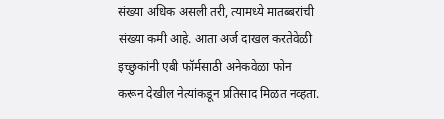संख्या अधिक असली तरी, त्यामध्ये मातब्बरांची संख्या कमी आहे. आता अर्ज दाखल करतेवेळी इच्छुकांनी एबी फॉर्मसाठी अनेकवेळा फोन करून देखील नेत्यांकडून प्रतिसाद मिळत नव्हता.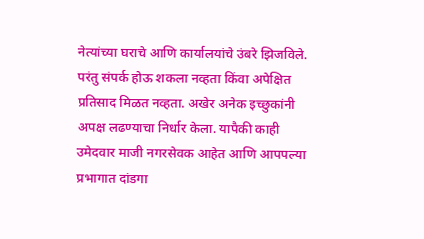नेत्यांच्या घराचे आणि कार्यालयांचे उंबरे झिजविले. परंतु संपर्क होऊ शकला नव्हता किंवा अपेक्षित प्रतिसाद मिळत नव्हता. अखेर अनेक इच्छुकांनी अपक्ष लढण्याचा निर्धार केला. यापैकी काही उमेदवार माजी नगरसेवक आहेत आणि आपपल्या प्रभागात दांडगा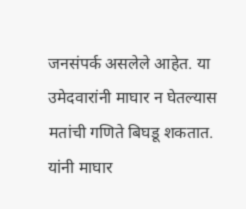जनसंपर्क असलेले आहेत. या उमेदवारांनी माघार न घेतल्यास मतांची गणिते बिघडू शकतात. यांनी माघार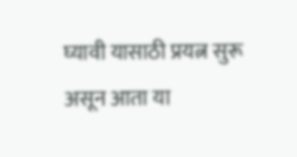घ्यावी यासाठी प्रयत्न सुरू असून आता या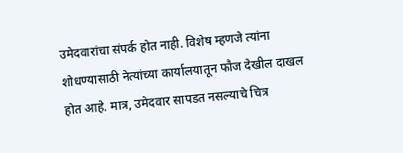उमेदवारांचा संपर्क होत नाही. विशेष म्हणजे त्यांना शोधण्यासाठी नेत्यांच्या कार्यालयातून फौज देखील दाखल होत आहे. मात्र, उमेदवार सापडत नसल्याचे चित्र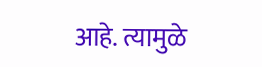आहे. त्यामुळे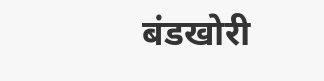बंडखोरी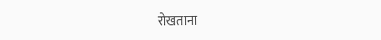रोखताना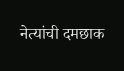नेत्यांची दमछाक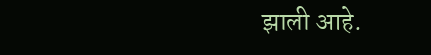झाली आहे.